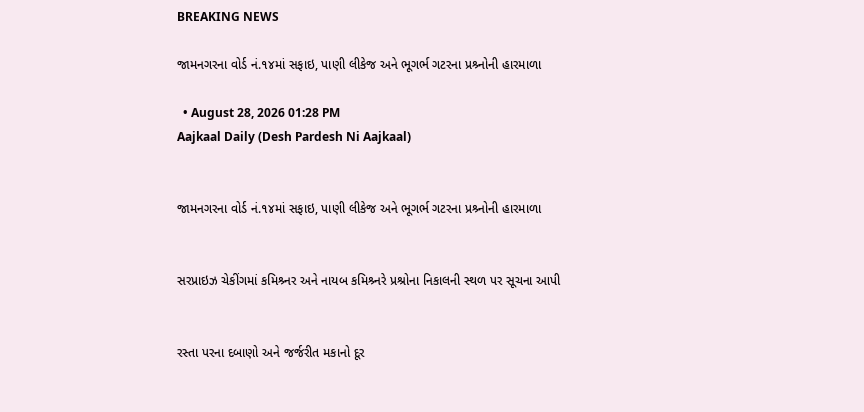BREAKING NEWS

જામનગરના વોર્ડ નં.૧૪માં સફાઇ, પાણી લીકેજ અને ભૂગર્ભ ગટરના પ્રશ્ર્નોની હારમાળા

  • August 28, 2026 01:28 PM
Aajkaal Daily (Desh Pardesh Ni Aajkaal)


જામનગરના વોર્ડ નં.૧૪માં સફાઇ, પાણી લીકેજ અને ભૂગર્ભ ગટરના પ્રશ્ર્નોની હારમાળા


સરપ્રાઇઝ ચેકીંગમાં કમિશ્ર્નર અને નાયબ કમિશ્ર્નરે પ્રશ્રોના નિકાલની સ્થળ પર સૂચના આપી


રસ્તા પરના દબાણો અને જર્જરીત મકાનો દૂર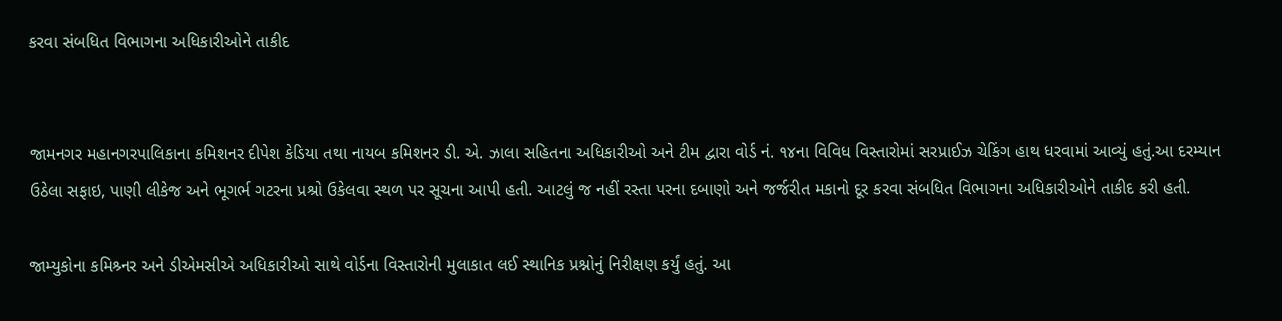કરવા સંબધિત વિભાગના અધિકારીઓને તાકીદ


જામનગર મહાનગરપાલિકાના કમિશનર દીપેશ કેડિયા તથા નાયબ કમિશનર ડી. એ. ઝાલા સહિતના અધિકારીઓ અને ટીમ દ્વારા વોર્ડ નં. ૧૪ના વિવિધ વિસ્તારોમાં સરપ્રાઈઝ ચેકિંગ હાથ ધરવામાં આવ્યું હતું.આ દરમ્યાન ઉઠેલા સફાઇ, પાણી લીકેજ અને ભૂગર્ભ ગટરના પ્રશ્રો ઉકેલવા સ્થળ પર સૂચના આપી હતી. આટલું જ નહીં રસ્તા પરના દબાણો અને જર્જરીત મકાનો દૂર કરવા સંબધિત વિભાગના અધિકારીઓને તાકીદ કરી હતી.

જામ્યુકોના કમિશ્ર્નર અને ડીએમસીએ અધિકારીઓ સાથે વોર્ડના વિસ્તારોની મુલાકાત લઈ સ્થાનિક પ્રશ્નોનું નિરીક્ષણ કર્યું હતું. આ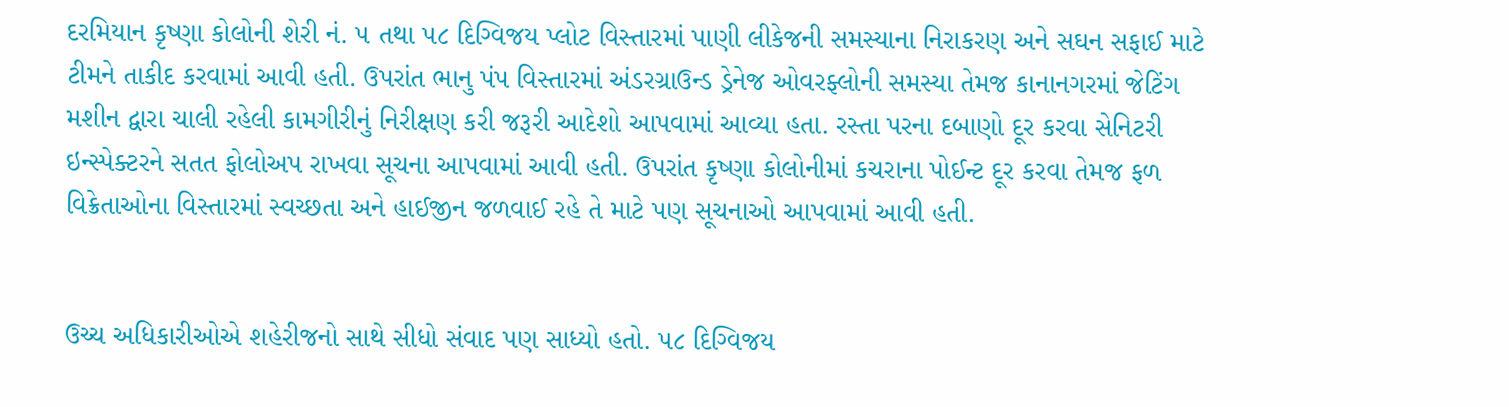દરમિયાન કૃષ્ણા કોલોની શેરી નં. ૫ તથા ૫૮ દિગ્વિજય પ્લોટ વિસ્તારમાં પાણી લીકેજની સમસ્યાના નિરાકરણ અને સઘન સફાઈ માટે ટીમને તાકીદ કરવામાં આવી હતી. ઉપરાંત ભાનુ પંપ વિસ્તારમાં અંડરગ્રાઉન્ડ ડ્રેનેજ ઓવરફ્લોની સમસ્યા તેમજ કાનાનગરમાં જેટિંગ મશીન દ્વારા ચાલી રહેલી કામગીરીનું નિરીક્ષણ કરી જરૂરી આદેશો આપવામાં આવ્યા હતા. રસ્તા પરના દબાણો દૂર કરવા સેનિટરી ઇન્સ્પેક્ટરને સતત ફોલોઅપ રાખવા સૂચના આપવામાં આવી હતી. ઉપરાંત કૃષ્ણા કોલોનીમાં કચરાના પોઈન્ટ દૂર કરવા તેમજ ફળ વિક્રેતાઓના વિસ્તારમાં સ્વચ્છતા અને હાઈજીન જળવાઈ રહે તે માટે પણ સૂચનાઓ આપવામાં આવી હતી.


ઉચ્ચ અધિકારીઓએ શહેરીજનો સાથે સીધો સંવાદ પણ સાધ્યો હતો. ૫૮ દિગ્વિજય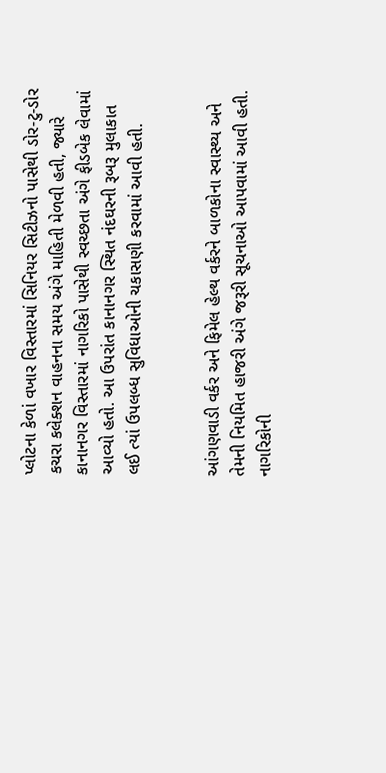પ્લોટના કેળાં વખાર વિસ્તારમાં સિનિયર સિટીઝનો પાસેથી ડોર-ટુ-ડોર કચરા કલેક્શન વાહનના સમય અંગે માહિતી મેળવી હતી, જ્યારે કાનાનગર વિસ્તારમાં નાગરિકો પાસેથી સ્વચ્છતા અંગે ફીડબેક લેવામાં આવ્યો હતો. આ ઉપરાંત કાનાનગર સ્થિત નંદઘરની રૂબરૂ મુલાકાત લઈ ત્યાં ઉપલબ્ધ સુવિધાઓની ચકાસણી કરવામાં આવી હતી.


આંગણવાડી વર્કર અને ફિમેલ હેલ્થ વર્કરને બાળકોના સ્વાસ્થ્ય અને તેમની નિયમિત હાજરી અંગે જરૂરી સૂચનાઓ આપવામાં આવી હતી. નાગરિકોની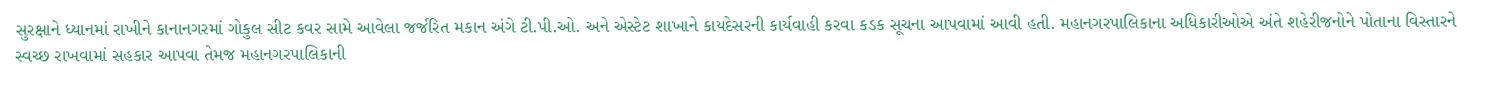સુરક્ષાને ધ્યાનમાં રાખીને કાનાનગરમાં ગોકુલ સીટ કવર સામે આવેલા જર્જરિત મકાન અંગે ટી.પી.ઓ. અને એસ્ટેટ શાખાને કાયદેસરની કાર્યવાહી કરવા કડક સૂચના આપવામાં આવી હતી. મહાનગરપાલિકાના અધિકારીઓએ અંતે શહેરીજનોને પોતાના વિસ્તારને સ્વચ્છ રાખવામાં સહકાર આપવા તેમજ મહાનગરપાલિકાની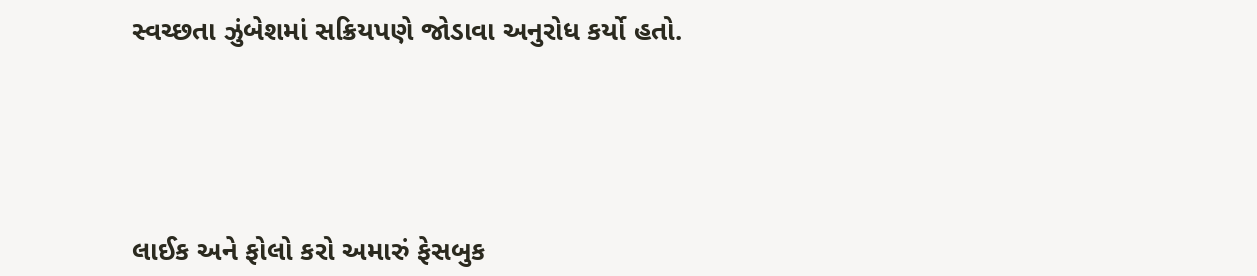સ્વચ્છતા ઝુંબેશમાં સક્રિયપણે જોડાવા અનુરોધ કર્યો હતો.




લાઈક અને ફોલો કરો અમારું ફેસબુક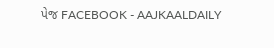પેજ FACEBOOK - AAJKAALDAILY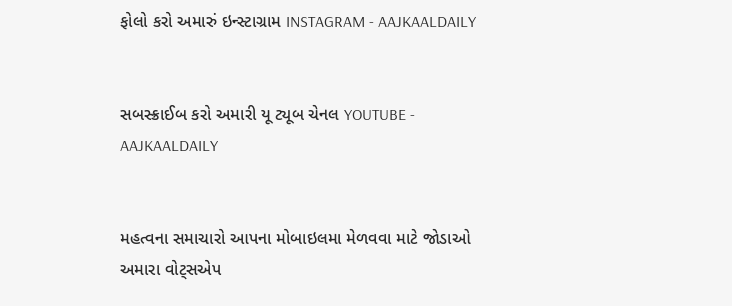ફોલો કરો અમારું ઇન્સ્ટાગ્રામ INSTAGRAM - AAJKAALDAILY


સબસ્ક્રાઈબ કરો અમારી યૂ ટ્યૂબ ચેનલ YOUTUBE - AAJKAALDAILY


મહત્વના સમાચારો આપના મોબાઇલમા મેળવવા માટે જોડાઓ અમારા વોટ્સએપ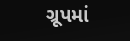ગ્રૂપમાં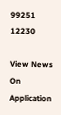99251 12230

View News On Application